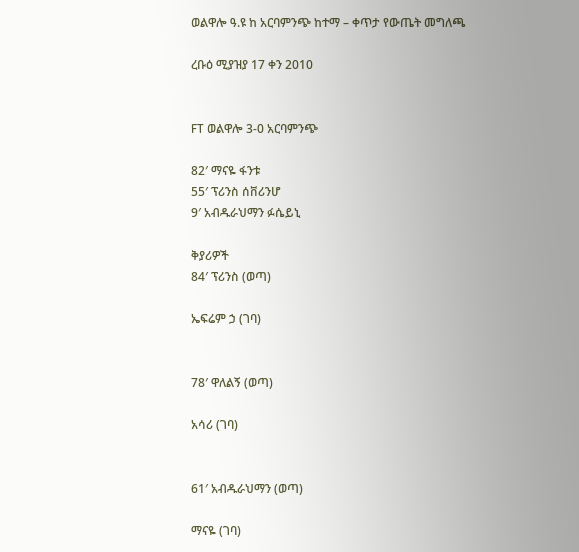ወልዋሎ ዓ.ዩ ከ አርባምንጭ ከተማ – ቀጥታ የውጤት መግለጫ

ረቡዕ ሚያዝያ 17 ቀን 2010


FT ወልዋሎ 3-0 አርባምንጭ

82′ ማናዬ ፋንቱ
55′ ፕሪንስ ሰቨሪንሆ
9′ አብዱራህማን ፉሴይኒ

ቅያሪዎች
84′ ፕሪንስ (ወጣ)

ኤፍሬም ኃ (ገባ)


78′ ዋለልኝ (ወጣ)

አሳሪ (ገባ)


61′ አብዱራህማን (ወጣ)

ማናዬ (ገባ)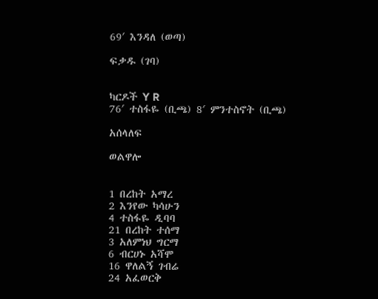69′ እንዳለ (ወጣ)

ፍቃዱ (ገባ)


ካርዶች Y R
76′ ተስፋዬ (ቢጫ) 8′ ምንተስኖት (ቢጫ)

አሰላለፍ

ወልዋሎ


1 በረከት አማረ
2 እንየው ካሳሁን
4 ተስፋዬ ዲባባ
21 በረከት ተሰማ
3 አለምነህ ግርማ
6 ብርሀኑ አሻሞ
16 ዋለልኝ ገብሬ
24 አፈወርቅ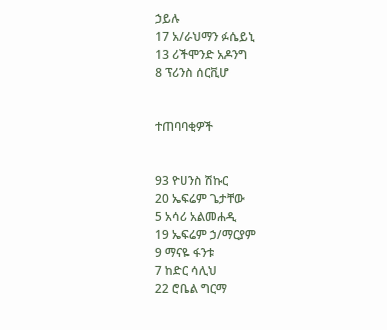ኃይሉ
17 አ/ራህማን ፉሴይኒ
13 ሪችሞንድ አዶንግ
8 ፕሪንስ ሰርቪሆ


ተጠባባቂዎች


93 ዮሀንስ ሽኩር
20 ኤፍሬም ጌታቸው
5 አሳሪ አልመሐዲ
19 ኤፍሬም ኃ/ማርያም
9 ማናዬ ፋንቱ
7 ከድር ሳሊህ
22 ሮቤል ግርማ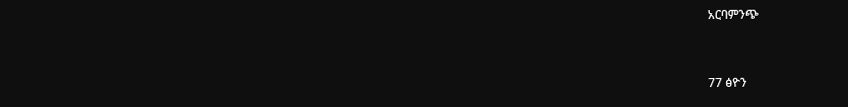አርባምንጭ


77 ፅዮን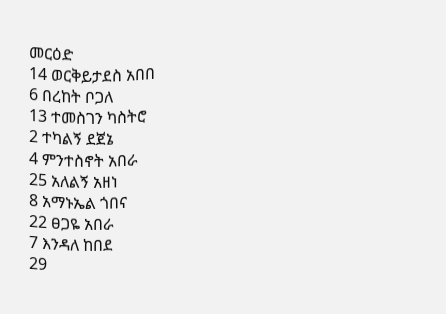መርዕድ
14 ወርቅይታደስ አበበ
6 በረከት ቦጋለ
13 ተመስገን ካስትሮ
2 ተካልኝ ደጀኔ
4 ምንተስኖት አበራ
25 አለልኝ አዘነ
8 አማኑኤል ጎበና
22 ፀጋዬ አበራ
7 እንዳለ ከበደ
29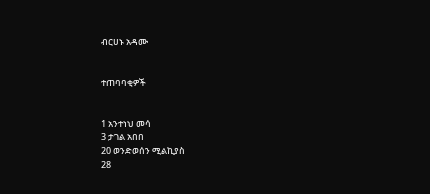ብርሀኑ አዳሙ


ተጠባባቂዎች


1 አንተነህ መሳ
3 ታገል አበበ
20 ወንድወሰን ሚልኪያስ
28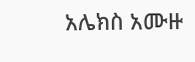አሌክስ አሙዙ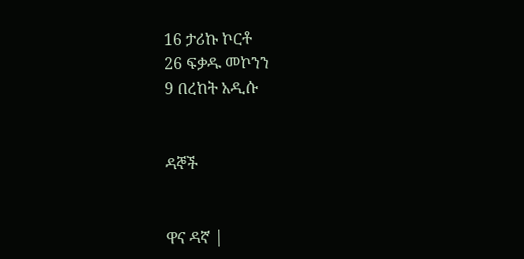16 ታሪኩ ኮርቶ
26 ፍቃዱ መኮንን
9 በረከት አዲሱ


ዳኞች


ዋና ዳኛ |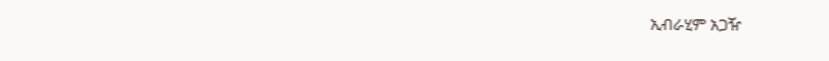ኢብራሂም አጋዥ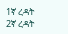1ኛ ረዳት
2ኛ ረዳት